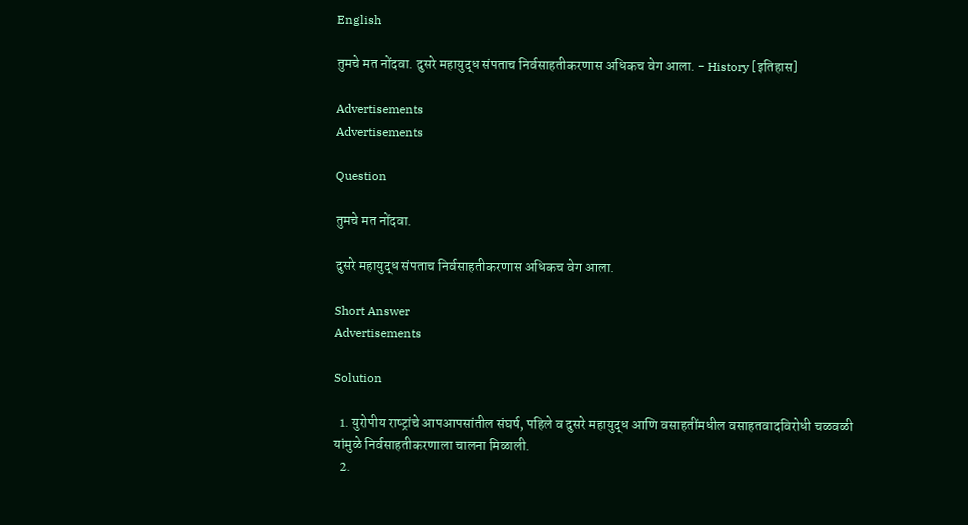English

तुमचे मत नोंदवा. दुसरे महायुद्ध संपताच निर्वसाहतीकरणास अधिकच वेग आला. - History [इतिहास]

Advertisements
Advertisements

Question

तुमचे मत नोंदवा.

दुसरे महायुद्ध संपताच निर्वसाहतीकरणास अधिकच वेग आला.

Short Answer
Advertisements

Solution

  1. युरोपीय राष्‍ट्रांचे आपआपसांतील संघर्ष, पहिले व दुसरे महायुद्ध आणि वसाहतींमधील वसाहतवादविरोधी चळवळी यांमुळे निर्वसाहतीकरणाला चालना मिळाली.
  2.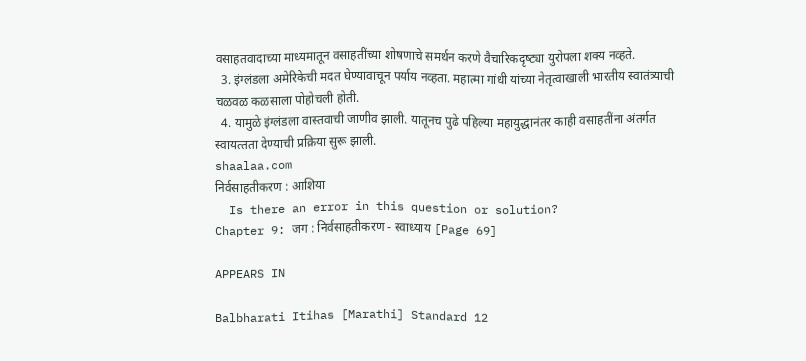वसाहतवादाच्या माध्यमातून वसाहतींच्या शोषणाचे समर्थन करणे वैचारिकदृष्‍ट्या युरोपला शक्‍य नव्हते.
  3. इंग्‍लंडला अमेरिकेची मदत घेण्यावाचून पर्याय नव्हता. महात्‍मा गांधी यांच्या नेतृत्‍वाखाली भारतीय स्‍वातंत्र्याची चळवळ कळसाला पोहोचली होती.
  4. यामुळे इंग्‍लंडला वास्‍तवाची जाणीव झाली. यातूनच पुढे पहिल्‍या महायुद्धानंतर काही वसाहतींना अंतर्गत स्‍वायत्‍तता देण्याची प्रक्रिया सुरू झाली.
shaalaa.com
निर्वसाहतीकरण : आशिया
  Is there an error in this question or solution?
Chapter 9: जग : निर्वसाहतीकरण - स्वाध्याय [Page 69]

APPEARS IN

Balbharati Itihas [Marathi] Standard 12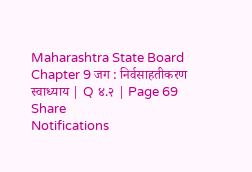Maharashtra State Board
Chapter 9 जग : निर्वसाहतीकरण
स्वाध्याय | Q ४.२ | Page 69
Share
Notifications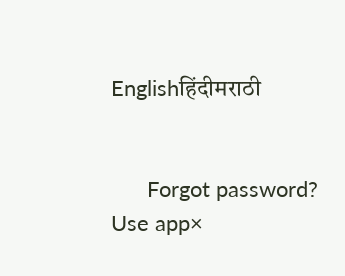Englishहिंदीमराठी


      Forgot password?
Use app×